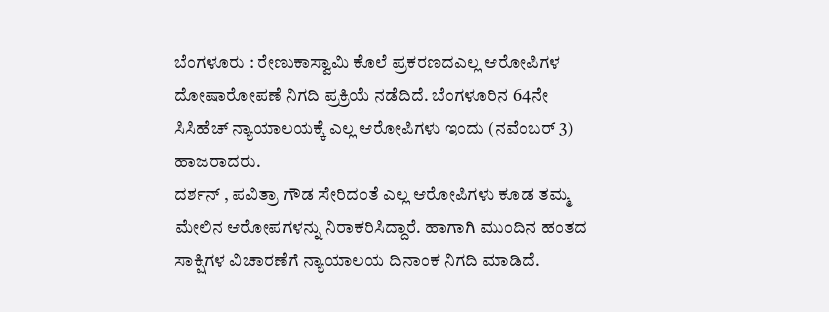ಬೆಂಗಳೂರು : ರೇಣುಕಾಸ್ವಾಮಿ ಕೊಲೆ ಪ್ರಕರಣದಎಲ್ಲ ಆರೋಪಿಗಳ ದೋಷಾರೋಪಣೆ ನಿಗದಿ ಪ್ರಕ್ರಿಯೆ ನಡೆದಿದೆ. ಬೆಂಗಳೂರಿನ 64ನೇ ಸಿಸಿಹೆಚ್ ನ್ಯಾಯಾಲಯಕ್ಕೆ ಎಲ್ಲ ಆರೋಪಿಗಳು ಇಂದು (ನವೆಂಬರ್ 3) ಹಾಜರಾದರು.
ದರ್ಶನ್ , ಪವಿತ್ರಾ ಗೌಡ ಸೇರಿದಂತೆ ಎಲ್ಲ ಆರೋಪಿಗಳು ಕೂಡ ತಮ್ಮ ಮೇಲಿನ ಆರೋಪಗಳನ್ನು ನಿರಾಕರಿಸಿದ್ದಾರೆ. ಹಾಗಾಗಿ ಮುಂದಿನ ಹಂತದ ಸಾಕ್ಷಿಗಳ ವಿಚಾರಣೆಗೆ ನ್ಯಾಯಾಲಯ ದಿನಾಂಕ ನಿಗದಿ ಮಾಡಿದೆ.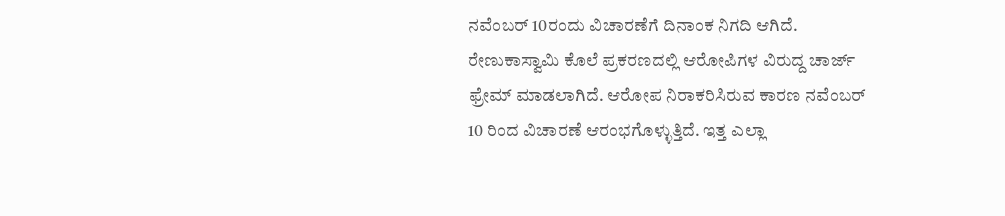ನವೆಂಬರ್ 10ರಂದು ವಿಚಾರಣೆಗೆ ದಿನಾಂಕ ನಿಗದಿ ಆಗಿದೆ.
ರೇಣುಕಾಸ್ವಾಮಿ ಕೊಲೆ ಪ್ರಕರಣದಲ್ಲಿ ಆರೋಪಿಗಳ ವಿರುದ್ದ ಚಾರ್ಜ್ ಫ್ರೇಮ್ ಮಾಡಲಾಗಿದೆ. ಆರೋಪ ನಿರಾಕರಿಸಿರುವ ಕಾರಣ ನವೆಂಬರ್ 10 ರಿಂದ ವಿಚಾರಣೆ ಆರಂಭಗೊಳ್ಳುತ್ತಿದೆ. ಇತ್ತ ಎಲ್ಲಾ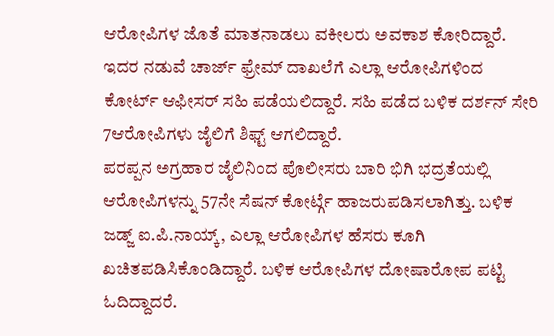ಆರೋಪಿಗಳ ಜೊತೆ ಮಾತನಾಡಲು ವಕೀಲರು ಅವಕಾಶ ಕೋರಿದ್ದಾರೆ. ಇದರ ನಡುವೆ ಚಾರ್ಜ್ ಫ್ರೇಮ್ ದಾಖಲೆಗೆ ಎಲ್ಲಾ ಆರೋಪಿಗಳಿಂದ ಕೋರ್ಟ್ ಆಫೀಸರ್ ಸಹಿ ಪಡೆಯಲಿದ್ದಾರೆ. ಸಹಿ ಪಡೆದ ಬಳಿಕ ದರ್ಶನ್ ಸೇರಿ 7ಆರೋಪಿಗಳು ಜೈಲಿಗೆ ಶಿಫ್ಟ್ ಆಗಲಿದ್ದಾರೆ.
ಪರಪ್ಪನ ಅಗ್ರಹಾರ ಜೈಲಿನಿಂದ ಪೊಲೀಸರು ಬಾರಿ ಭಿಗಿ ಭದ್ರತೆಯಲ್ಲಿ ಆರೋಪಿಗಳನ್ನು 57ನೇ ಸೆಷನ್ ಕೋರ್ಟ್ಗೆ ಹಾಜರುಪಡಿಸಲಾಗಿತ್ತು. ಬಳಿಕ ಜಡ್ಜ್ ಐ.ಪಿ.ನಾಯ್ಕ್, ಎಲ್ಲಾ ಆರೋಪಿಗಳ ಹೆಸರು ಕೂಗಿ ಖಚಿತಪಡಿಸಿಕೊಂಡಿದ್ದಾರೆ. ಬಳಿಕ ಆರೋಪಿಗಳ ದೋಷಾರೋಪ ಪಟ್ಟಿ ಓದಿದ್ದಾದರೆ.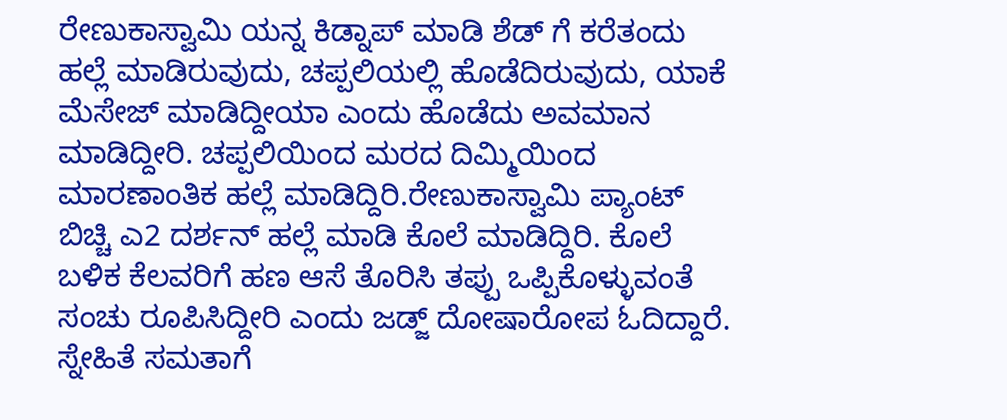ರೇಣುಕಾಸ್ವಾಮಿ ಯನ್ನ ಕಿಡ್ನಾಪ್ ಮಾಡಿ ಶೆಡ್ ಗೆ ಕರೆತಂದು ಹಲ್ಲೆ ಮಾಡಿರುವುದು, ಚಪ್ಪಲಿಯಲ್ಲಿ ಹೊಡೆದಿರುವುದು, ಯಾಕೆ ಮೆಸೇಜ್ ಮಾಡಿದ್ದೀಯಾ ಎಂದು ಹೊಡೆದು ಅವಮಾನ ಮಾಡಿದ್ದೀರಿ. ಚಪ್ಪಲಿಯಿಂದ ಮರದ ದಿಮ್ಮಿಯಿಂದ ಮಾರಣಾಂತಿಕ ಹಲ್ಲೆ ಮಾಡಿದ್ದಿರಿ.ರೇಣುಕಾಸ್ವಾಮಿ ಪ್ಯಾಂಟ್ ಬಿಚ್ಚಿ ಎ2 ದರ್ಶನ್ ಹಲ್ಲೆ ಮಾಡಿ ಕೊಲೆ ಮಾಡಿದ್ದಿರಿ. ಕೊಲೆ ಬಳಿಕ ಕೆಲವರಿಗೆ ಹಣ ಆಸೆ ತೊರಿಸಿ ತಪ್ಪು ಒಪ್ಪಿಕೊಳ್ಳುವಂತೆ ಸಂಚು ರೂಪಿಸಿದ್ದೀರಿ ಎಂದು ಜಡ್ಜ್ ದೋಷಾರೋಪ ಓದಿದ್ದಾರೆ.
ಸ್ನೇಹಿತೆ ಸಮತಾಗೆ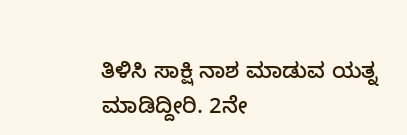ತಿಳಿಸಿ ಸಾಕ್ಷಿ ನಾಶ ಮಾಡುವ ಯತ್ನ ಮಾಡಿದ್ದೀರಿ. 2ನೇ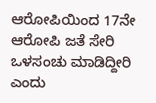ಆರೋಪಿಯಿಂದ 17ನೇ ಆರೋಪಿ ಜತೆ ಸೇರಿ ಒಳಸಂಚು ಮಾಡಿದ್ದೀರಿ ಎಂದು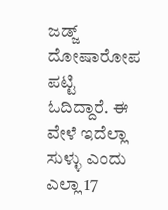ಜಡ್ಜ್ ದೋಷಾರೋಪ ಪಟ್ಟಿ ಓದಿದ್ದಾರೆ. ಈ ವೇಳೆ ಇದೆಲ್ಲಾ ಸುಳ್ಳು ಎಂದು ಎಲ್ಲಾ 17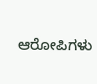ಆರೋಪಿಗಳು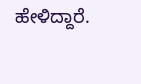ಹೇಳಿದ್ದಾರೆ.